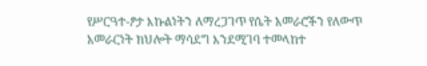የሥርዓተ-ፆታ እኩልነትን ለማረጋገጥ የሴት አመራሮችን የለውጥ አመራርነት ክህሎት ማሳደግ እንደሚገባ ተመላከተ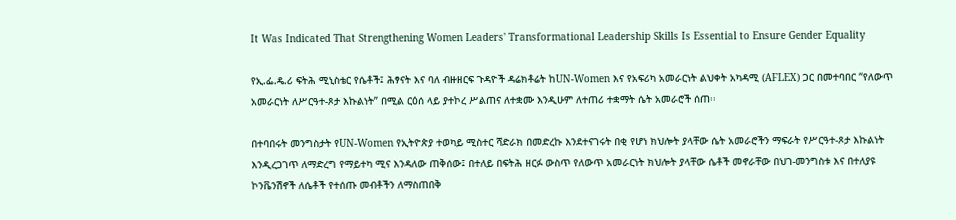It Was Indicated That Strengthening Women Leaders' Transformational Leadership Skills Is Essential to Ensure Gender Equality

የኢ.ፌ.ዴ.ሪ ፍትሕ ሚኒስቴር የሴቶች፤ ሕፃናት እና ባለ ብዙዘርፍ ጉዳዮች ዳሬክቶሬት ከUN-Women እና የአፍሪካ አመራርነት ልህቀት አካዳሚ (AFLEX) ጋር በመተባበር “የለውጥ አመራርነት ለሥርዓተ-ጾታ እኩልነት” በሚል ርዕሰ ላይ ያተኮረ ሥልጠና ለተቋሙ እንዲሁም ለተጠሪ ተቋማት ሴት አመራሮች ሰጠ፡፡

በተባበሩት መንግስታት የUN-Women የኢትዮጵያ ተወካይ ሚስተር ሻድራክ በመድረኩ እንደተናገሩት በቂ የሆነ ክህሎት ያላቸው ሴት አመራሮችን ማፍራት የሥርዓተ-ጾታ እኩልነት እንዲረጋገጥ ለማድረግ የማይተካ ሚና እንዳለው ጠቅሰው፤ በተለይ በፍትሕ ዘርፉ ውስጥ የለውጥ አመራርነት ክህሎት ያላቸው ሴቶች መኖራቸው በህገ-መንግስቱ እና በተለያዩ ኮንቬንሽኖች ለሴቶች የተሰጡ መብቶችን ለማስጠበቅ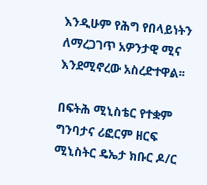እንዲሁም የሕግ የበላይነትን ለማረጋገጥ አዎንታዊ ሚና እንደሚኖረው አስረድተዋል፡፡

በፍትሕ ሚኒስቴር የተቋም ግንባታና ሪፎርም ዘርፍ ሚኒስትር ዴኤታ ክቡር ዶ/ር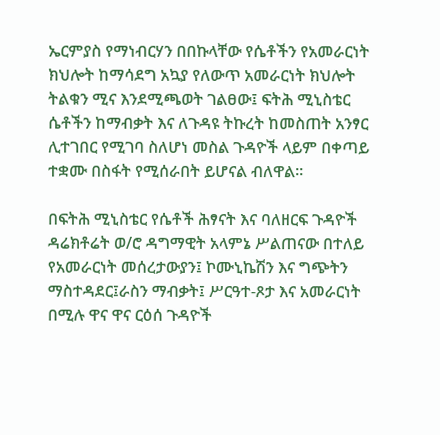ኤርምያስ የማነብርሃን በበኩላቸው የሴቶችን የአመራርነት ክህሎት ከማሳደግ አኳያ የለውጥ አመራርነት ክህሎት ትልቁን ሚና እንደሚጫወት ገልፀው፤ ፍትሕ ሚኒስቴር ሴቶችን ከማብቃት እና ለጉዳዩ ትኩረት ከመስጠት አንፃር ሊተገበር የሚገባ ስለሆነ መስል ጉዳዮች ላይም በቀጣይ ተቋሙ በስፋት የሚሰራበት ይሆናል ብለዋል፡፡

በፍትሕ ሚኒስቴር የሴቶች ሕፃናት እና ባለዘርፍ ጉዳዮች ዳሬክቶሬት ወ/ሮ ዳግማዊት አላምኔ ሥልጠናው በተለይ የአመራርነት መሰረታውያን፤ ኮሙኒኬሽን እና ግጭትን ማስተዳደር፤ራስን ማብቃት፤ ሥርዓተ-ጾታ እና አመራርነት በሚሉ ዋና ዋና ርዕሰ ጉዳዮች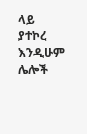ላይ ያተኮረ እንዲሁም ሌሎች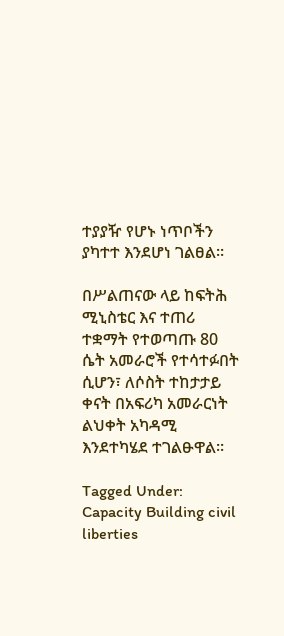ተያያዥ የሆኑ ነጥቦችን ያካተተ እንደሆነ ገልፀል፡፡

በሥልጠናው ላይ ከፍትሕ ሚኒስቴር እና ተጠሪ ተቋማት የተወጣጡ 80 ሴት አመራሮች የተሳተፉበት ሲሆን፣ ለሶስት ተከታታይ ቀናት በአፍሪካ አመራርነት ልህቀት አካዳሚ እንደተካሄደ ተገልፁዋል፡፡

Tagged Under: Capacity Building civil liberties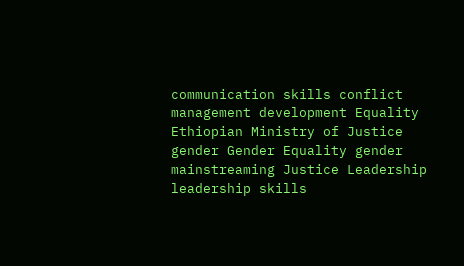communication skills conflict management development Equality Ethiopian Ministry of Justice gender Gender Equality gender mainstreaming Justice Leadership leadership skills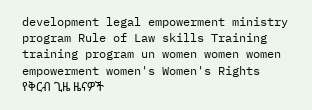development legal empowerment ministry program Rule of Law skills Training training program un women women women empowerment women's Women's Rights
የቅርብ ጊዜ ዜናዎች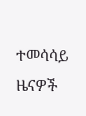ተመሳሳይ ዜናዎች